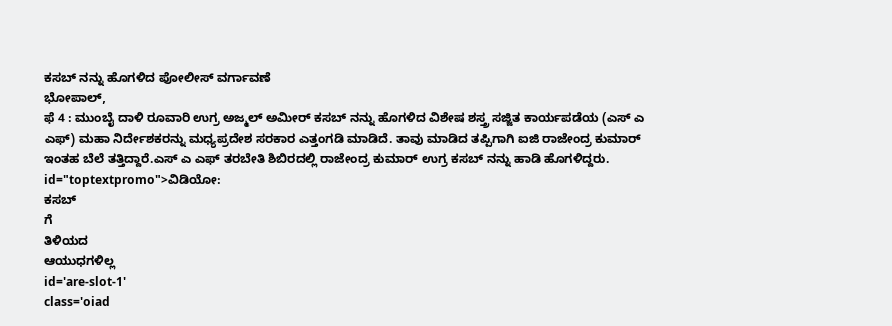ಕಸಬ್ ನನ್ನು ಹೊಗಳಿದ ಪೋಲೀಸ್ ವರ್ಗಾವಣೆ
ಭೋಪಾಲ್,
ಫೆ 4 : ಮುಂಬೈ ದಾಳಿ ರೂವಾರಿ ಉಗ್ರ ಅಜ್ಮಲ್ ಅಮೀರ್ ಕಸಬ್ ನನ್ನು ಹೊಗಳಿದ ವಿಶೇಷ ಶಸ್ತ್ರ ಸಜ್ಜಿತ ಕಾರ್ಯಪಡೆಯ (ಎಸ್ ಎ ಎಫ್) ಮಹಾ ನಿರ್ದೇಶಕರನ್ನು ಮಧ್ಯಪ್ರದೇಶ ಸರಕಾರ ಎತ್ತಂಗಡಿ ಮಾಡಿದೆ. ತಾವು ಮಾಡಿದ ತಪ್ಪಿಗಾಗಿ ಐಜಿ ರಾಜೇಂದ್ರ ಕುಮಾರ್ ಇಂತಹ ಬೆಲೆ ತತ್ತಿದ್ದಾರೆ.ಎಸ್ ಎ ಎಫ್ ತರಬೇತಿ ಶಿಬಿರದಲ್ಲಿ ರಾಜೇಂದ್ರ ಕುಮಾರ್ ಉಗ್ರ ಕಸಬ್ ನನ್ನು ಹಾಡಿ ಹೊಗಳಿದ್ದರು. id="toptextpromo">ವಿಡಿಯೋ:
ಕಸಬ್
ಗೆ
ತಿಳಿಯದ
ಆಯುಧಗಳಿಲ್ಲ
id='are-slot-1'
class='oiad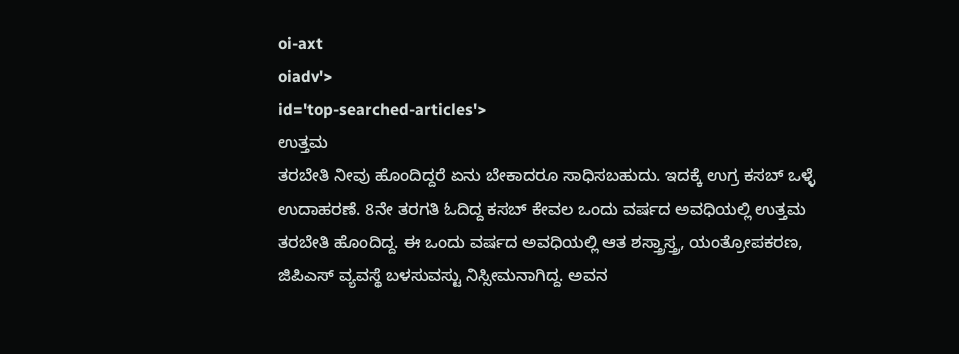oi-axt
oiadv'>
id='top-searched-articles'>
ಉತ್ತಮ
ತರಬೇತಿ ನೀವು ಹೊಂದಿದ್ದರೆ ಏನು ಬೇಕಾದರೂ ಸಾಧಿಸಬಹುದು. ಇದಕ್ಕೆ ಉಗ್ರ ಕಸಬ್ ಒಳ್ಳೆ ಉದಾಹರಣೆ. 8ನೇ ತರಗತಿ ಓದಿದ್ದ ಕಸಬ್ ಕೇವಲ ಒಂದು ವರ್ಷದ ಅವಧಿಯಲ್ಲಿ ಉತ್ತಮ ತರಬೇತಿ ಹೊಂದಿದ್ದ. ಈ ಒಂದು ವರ್ಷದ ಅವಧಿಯಲ್ಲಿ ಆತ ಶಸ್ತ್ರಾಸ್ತ್ರ, ಯಂತ್ರೋಪಕರಣ, ಜಿಪಿಎಸ್ ವ್ಯವಸ್ಥೆ ಬಳಸುವಸ್ಟು ನಿಸ್ಸೀಮನಾಗಿದ್ದ. ಅವನ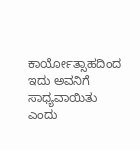ಕಾರ್ಯೋತ್ಸಾಹದಿಂದ ಇದು ಅವನಿಗೆ ಸಾಧ್ಯವಾಯಿತು ಎಂದು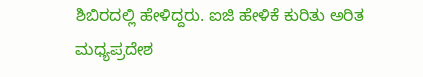ಶಿಬಿರದಲ್ಲಿ ಹೇಳಿದ್ದರು. ಐಜಿ ಹೇಳಿಕೆ ಕುರಿತು ಅರಿತ ಮಧ್ಯಪ್ರದೇಶ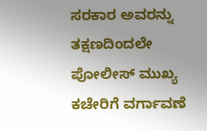ಸರಕಾರ ಅವರನ್ನು ತಕ್ಷಣದಿಂದಲೇ ಪೋಲೀಸ್ ಮುಖ್ಯ ಕಚೇರಿಗೆ ವರ್ಗಾವಣೆ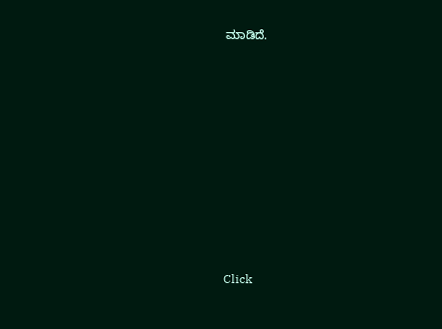ಮಾಡಿದೆ.











Click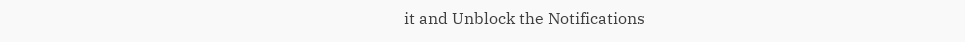it and Unblock the Notifications